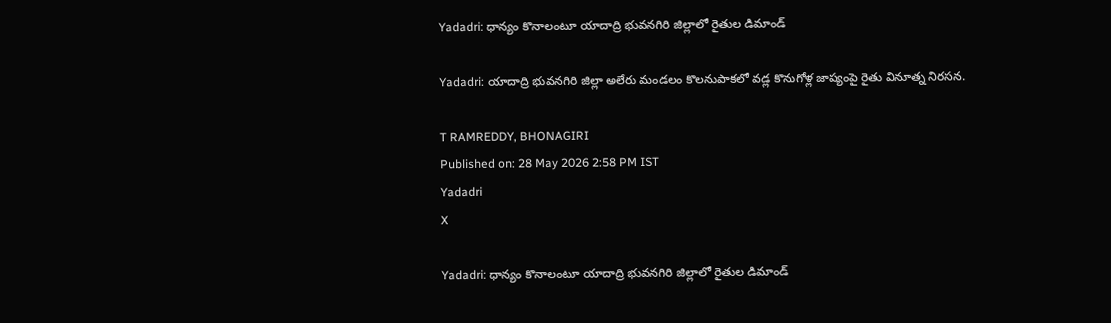Yadadri: ధాన్యం కొనాలంటూ యాదాద్రి భువనగిరి జిల్లాలో రైతుల డిమాండ్

Yadadri: యాదాద్రి భువనగిరి జిల్లా అలేరు మండలం కొలనుపాకలో వడ్ల కొనుగోళ్ల జాప్యంపై రైతు వినూత్న నిరసన.

T RAMREDDY, BHONAGIRI
Published on: 28 May 2026 2:58 PM IST
Yadadri
X

Yadadri: ధాన్యం కొనాలంటూ యాదాద్రి భువనగిరి జిల్లాలో రైతుల డిమాండ్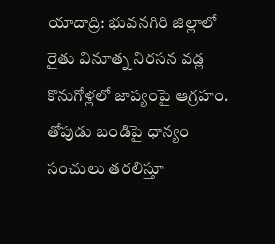యాదాద్రి: భువనగిరి జిల్లాలో రైతు వినూత్న నిరసన వడ్ల కొనుగోళ్లలో జాప్యంపై ఆగ్రహం. తోపుడు బండిపై ధాన్యం సంచులు తరలిస్తూ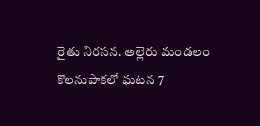రైతు నిరసన. అల్లెరు మండలం కొలనుపాకలో ఘటన 7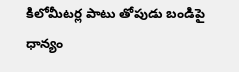కిలోమీటర్ల పాటు తోపుడు బండిపై ధాన్యం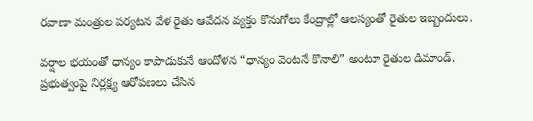రవాణా మంత్రుల పర్యటన వేళ రైతు ఆవేదన వ్యక్తం కొనుగోలు కేంద్రాల్లో ఆలస్యంతో రైతుల ఇబ్బందులు.

వర్షాల భయంతో ధాన్యం కాపాడుకునే ఆందోళన “ధాన్యం వెంటనే కొనాలి” అంటూ రైతుల డిమాండ్. ప్రభుత్వంపై నిర్లక్ష్య ఆరోపణలు చేసిన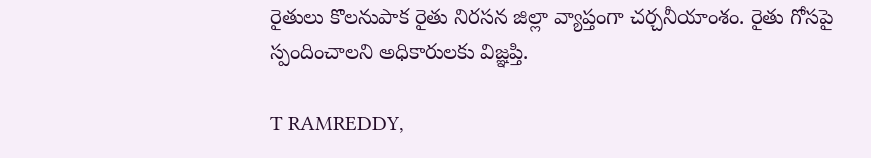రైతులు కొలనుపాక రైతు నిరసన జిల్లా వ్యాప్తంగా చర్చనీయాంశం. రైతు గోసపై స్పందించాలని అధికారులకు విజ్ఞప్తి.

T RAMREDDY,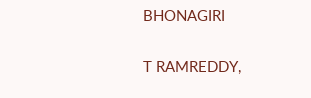BHONAGIRI

T RAMREDDY,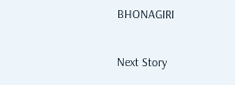BHONAGIRI

Next Story